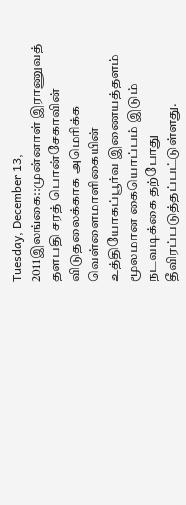Tuesday, December 13, 2011இலங்கை::முன்னாள் இராணுவத் தளபதி சரத் பொன்சேகாவின் விடுதலைக்காக அமெரிக்க வெள்ளைமாளிகையின் உத்தியோகப்பூர்வ இணையத்தளம் மூலமான கையொப்பம் இடும் நடவடிக்கை தற்போது தீவிரப்படுத்தப்பட்டுள்ளது.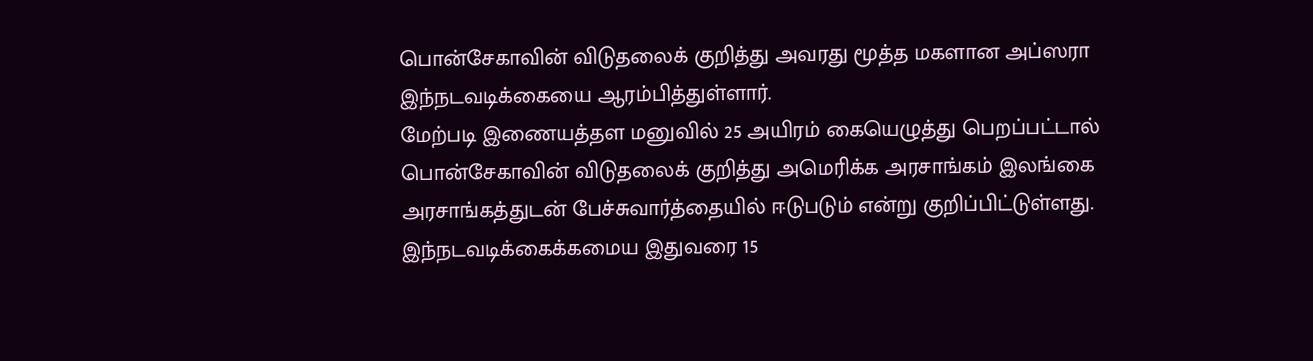பொன்சேகாவின் விடுதலைக் குறித்து அவரது மூத்த மகளான அப்ஸரா இந்நடவடிக்கையை ஆரம்பித்துள்ளார்.
மேற்படி இணையத்தள மனுவில் 25 அயிரம் கையெழுத்து பெறப்பட்டால் பொன்சேகாவின் விடுதலைக் குறித்து அமெரிக்க அரசாங்கம் இலங்கை அரசாங்கத்துடன் பேச்சுவார்த்தையில் ஈடுபடும் என்று குறிப்பிட்டுள்ளது.
இந்நடவடிக்கைக்கமைய இதுவரை 15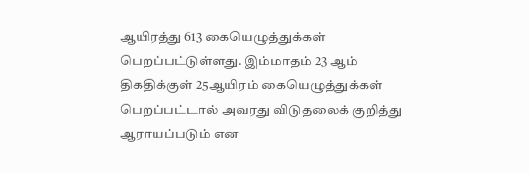ஆயிரத்து 613 கையெழுத்துக்கள் பெறப்பட்டுள்ளது. இம்மாதம் 23 ஆம் திகதிக்குள் 25ஆயிரம் கையெழுத்துக்கள் பெறப்பட்டால் அவரது விடுதலைக் குறித்து ஆராயப்படும் என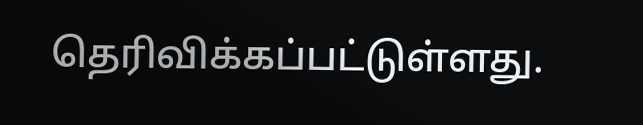தெரிவிக்கப்பட்டுள்ளது.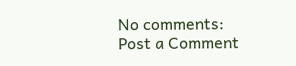No comments:
Post a Comment